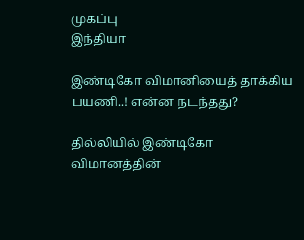முகப்பு
இந்தியா

இண்டிகோ விமானியைத் தாக்கிய பயணி..! என்ன நடந்தது?

தில்லியில் இண்டிகோ விமானத்தின்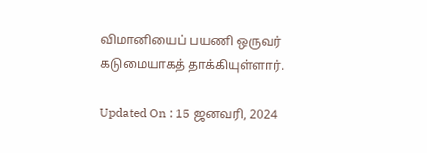விமானியைப் பயணி ஒருவர் கடுமையாகத் தாக்கியுள்ளார்.

Updated On : 15 ஜனவரி, 2024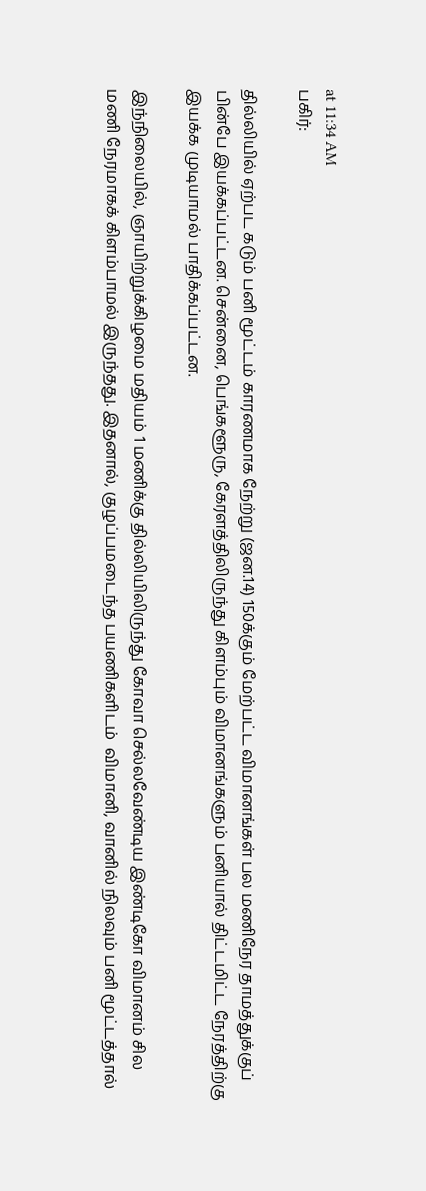at 11:34 AM
பகிர்:

தில்லியில் ஏற்பட கடும் பனி மூட்டம் காரணமாக நேற்று (ஜன.14) 150க்கும் மேற்பட்ட விமானங்கள் பல மணிநேர தாமத்துக்குப் பின்பே இயக்கப்பட்டன. சென்னை, பெங்களூரு, கேரளத்திலிருந்து கிளம்பும் விமானங்களும் பனியால் திட்டமிட்ட நேரத்திற்கு இயக்க முடியாமல் பாதிக்கப்பட்டன.

இந்நிலையில், ஞாயிற்றுக்கிழமை மதியம் 1 மணிக்கு தில்லியிலிருந்து கோவா செல்லவேண்டிய இண்டிகோ விமானம் சில மணி நேரமாகக் கிளம்பாமல் இருந்தது. இதனால், குழப்பமடைந்த பயணிகளிடம்  விமானி, வானில் நிலவும் பனி மூட்டத்தால்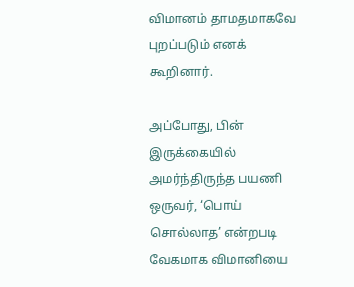விமானம் தாமதமாகவே புறப்படும் எனக் கூறினார்.

அப்போது, பின் இருக்கையில் அமர்ந்திருந்த பயணி ஒருவர், ‘பொய் சொல்லாத’ என்றபடி வேகமாக விமானியை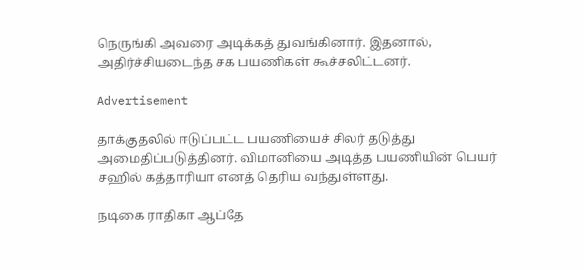நெருங்கி அவரை அடிக்கத் துவங்கினார். இதனால், அதிர்ச்சியடைந்த சக பயணிகள் கூச்சலிட்டனர்.

Advertisement

தாக்குதலில் ஈடுப்பட்ட பயணியைச் சிலர் தடுத்து அமைதிப்படுத்தினர். விமானியை அடித்த பயணியின் பெயர் சஹில் கத்தாரியா எனத் தெரிய வந்துள்ளது.

நடிகை ராதிகா ஆப்தே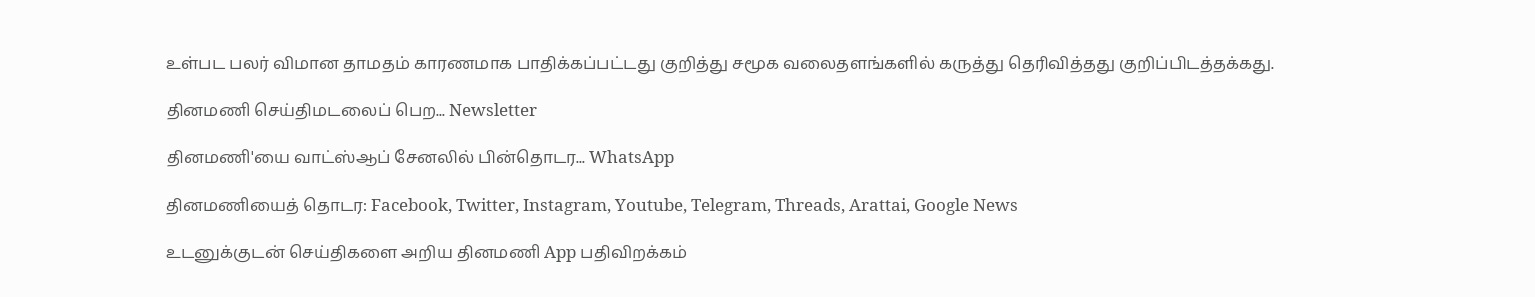உள்பட பலர் விமான தாமதம் காரணமாக பாதிக்கப்பட்டது குறித்து சமூக வலைதளங்களில் கருத்து தெரிவித்தது குறிப்பிடத்தக்கது.

தினமணி செய்திமடலைப் பெற... Newsletter

தினமணி'யை வாட்ஸ்ஆப் சேனலில் பின்தொடர... WhatsApp

தினமணியைத் தொடர: Facebook, Twitter, Instagram, Youtube, Telegram, Threads, Arattai, Google News

உடனுக்குடன் செய்திகளை அறிய தினமணி App பதிவிறக்கம்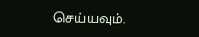செய்யவும்.